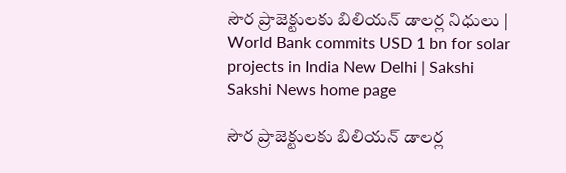సౌర ప్రాజెక్టులకు బిలియన్ డాలర్ల నిధులు | World Bank commits USD 1 bn for solar projects in India New Delhi | Sakshi
Sakshi News home page

సౌర ప్రాజెక్టులకు బిలియన్ డాలర్ల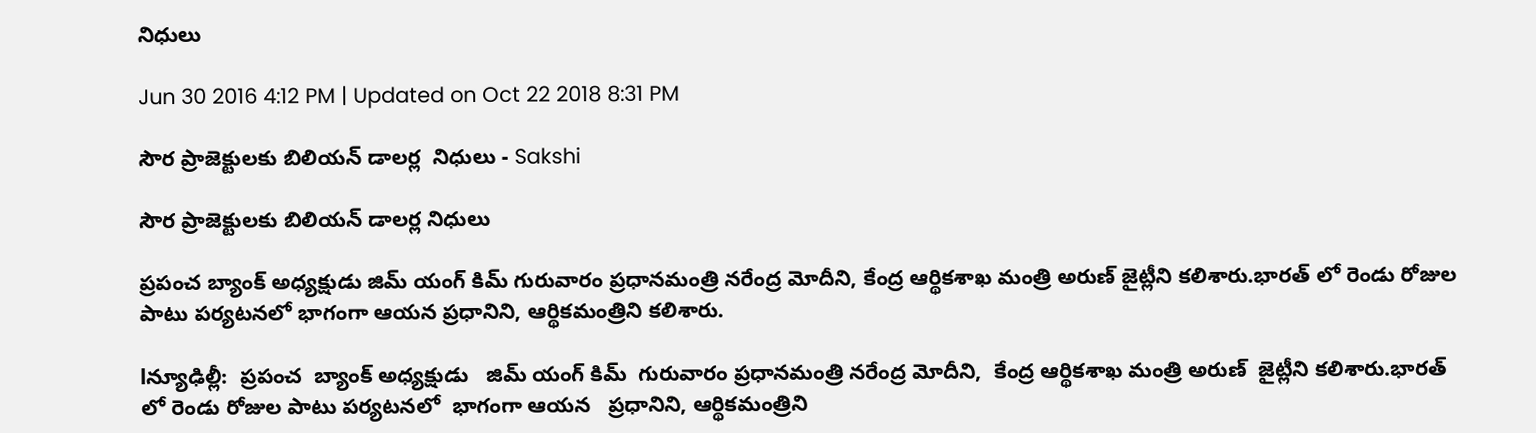నిధులు

Jun 30 2016 4:12 PM | Updated on Oct 22 2018 8:31 PM

సౌర ప్రాజెక్టులకు బిలియన్ డాలర్ల  నిధులు - Sakshi

సౌర ప్రాజెక్టులకు బిలియన్ డాలర్ల నిధులు

ప్రపంచ బ్యాంక్ అధ్యక్షుడు జిమ్ యంగ్ కిమ్ గురువారం ప్రధానమంత్రి నరేంద్ర మోదీని, కేంద్ర ఆర్థికశాఖ మంత్రి అరుణ్ జైట్లీని కలిశారు.భార‌త్ లో రెండు రోజుల పాటు పర్యటనలో భాగంగా ఆయన ప్రధానిని, ఆర్థికమంత్రిని కలిశారు.

lన్యూఢిల్లీ:  ప్రపంచ  బ్యాంక్ అధ్యక్షుడు   జిమ్ యంగ్ కిమ్  గురువారం ప్రధానమంత్రి నరేంద్ర మోదీని,  కేంద్ర ఆర్థికశాఖ మంత్రి అరుణ్  జైట్లీని కలిశారు.భార‌త్ లో రెండు రోజుల పాటు పర్యటనలో  భాగంగా ఆయన   ప్రధానిని, ఆర్థికమంత్రిని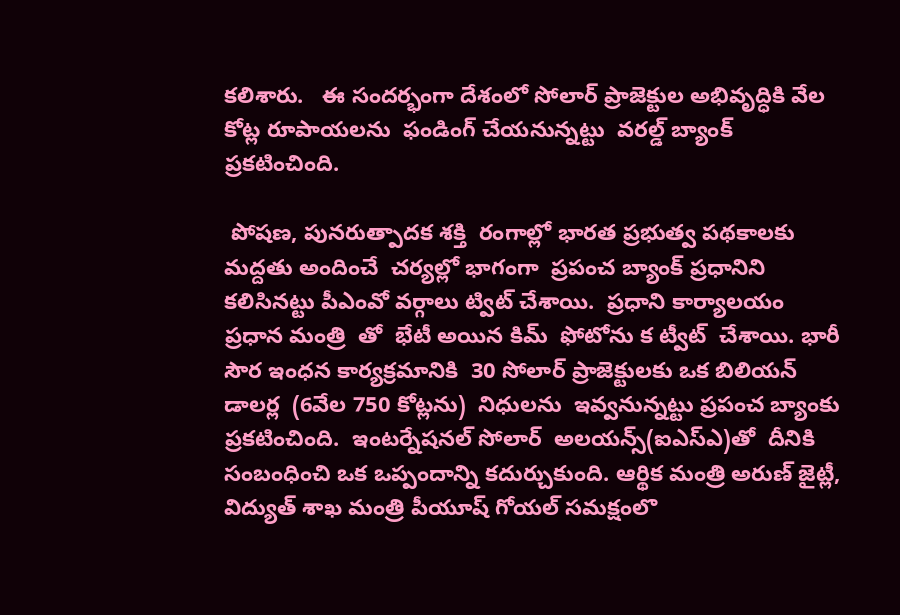కలిశారు.   ఈ సందర్భంగా దేశంలో సోలార్ ప్రాజెక్టుల అభివృద్ధికి వేల కోట్ల రూపాయలను  ఫండింగ్ చేయనున్నట్టు  వ‌ర‌ల్డ్ బ్యాంక్ ప్రకటించింది.

 పోషణ, పునరుత్పాదక శక్తి  రంగాల్లో భారత ప్రభుత్వ పథకాలకు  మద్దతు అందించే  చర్యల్లో భాగంగా  ప్రపంచ బ్యాంక్ ప్రధానిని కలిసినట్టు పీఎంవో వర్గాలు ట్విట్ చేశాయి.  ప్రధాని కార్యాలయం ప్రధాన మంత్రి  తో  భేటీ అయిన కిమ్  ఫోటోను క ట్వీట్  చేశాయి. భారీ సౌర ఇంధన కార్యక్రమానికి  30 సోలార్ ప్రాజెక్టులకు ఒక బిలియన్ డాలర్ల  (6వేల 750 కోట్లను)  నిధులను  ఇవ్వనున్నట్టు ప్రపంచ బ్యాంకు ప్రకటించింది.  ఇంటర్నేషనల్ సోలార్  అలయన్స్(ఐఎస్ఎ)తో  దీనికి  సంబంధించి ఒక ఒప్పందాన్ని కదుర్చుకుంది. ఆర్థిక మంత్రి అరుణ్ జైట్లీ, విద్యుత్ శాఖ మంత్రి పీయూష్ గోయల్ సమక్షంలొ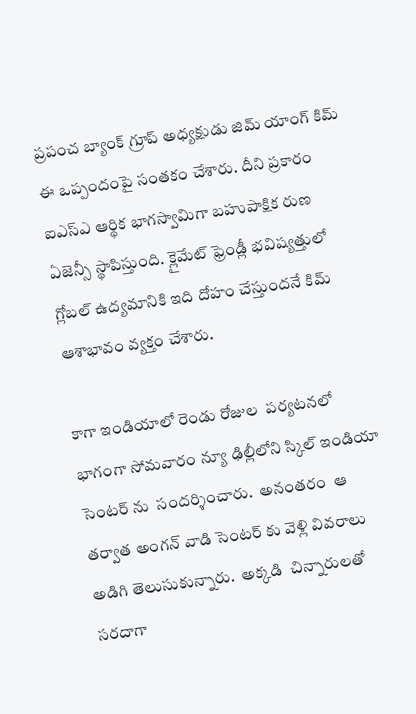ప్రపంచ బ్యాంక్ గ్రూప్ అధ్యక్షుడు జిమ్ యాంగ్ కిమ్ ఈ ఒప్పందంపై సంతకం చేశారు. దీని ప్రకారం ఐఎస్ఎ ఆర్థిక భాగస్వామిగా బహుపాక్షిక రుణ ఏజెన్సీ స్థాపిస్తుంది. క్లైమేట్ ఫ్రెండ్లీ భవిష్యత్తులో గ్లోబల్ ఉద్యమానికి ఇది దోహం చేస్తుందనే కిమ్ ఆశాభావం వ్యక్తం చేశారు.

కాగా ఇండియాలో రెండు రోజుల  ప‌ర్యటన‌లో భాగంగా సోమవారం న్యూ ఢిల్లీలోని స్కిల్ ఇండియా సెంట‌ర్ ను  సంద‌ర్శించారు.  అనంతరం  ఆ త‌ర్వాత అంగ‌న్ వాడి సెంట‌ర్ కు వెళ్లి వివరాలు అడిగి తెలుసుకున్నారు.  అక్కడి  చిన్నారులతో సరదాగా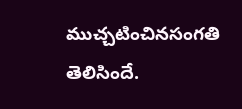ముచ్చటించినసంగతి తెలిసిందే.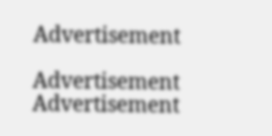Advertisement

Advertisement
Advertisement